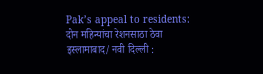Pak’s appeal to residents: दोन महिन्यांचा रेशनसाठा ठेवा
इस्लामाबाद/ नवी दिल्ली :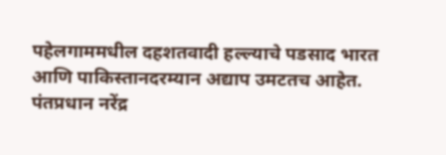पहेलगाममधील दहशतवादी हल्ल्याचे पडसाद भारत आणि पाकिस्तानदरम्यान अद्याप उमटतच आहेत. पंतप्रधान नरेंद्र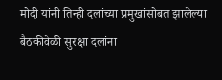मोदी यांनी तिन्ही दलांच्या प्रमुखांसोबत झालेल्या बैठकीवेळी सुरक्षा दलांना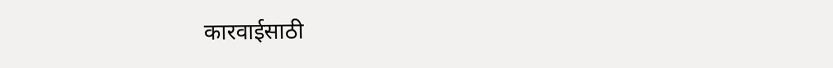कारवाईसाठी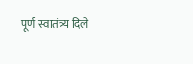पूर्ण स्वातंत्र्य दिले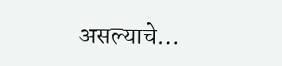असल्याचे…